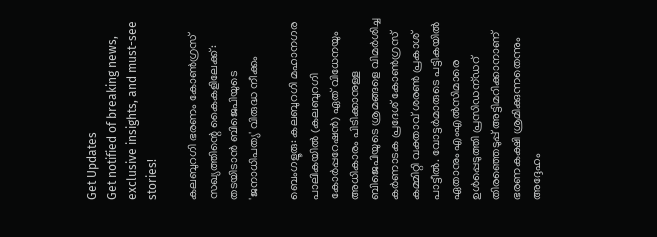Get Updates
Get notified of breaking news, exclusive insights, and must-see stories!

കലബുറഗി ഭരണം കോണ്‍ഗ്രസ് സഖ്യത്തിന്റെ കൈകളിലേക്ക്: തടയിടാന്‍ ബിജെപിയുടെ 'ജനാധിപത്യ' വിരുദ്ധ നീക്കം

ബെംഗളൂരു: കലബുറഗി മഹാനഗര പാലികയിൽ (കലബുറഗി കോര്‍പ്പറേഷന്‍) ഏത് വിധേനയും അധികാരം പിടിക്കാനുള്ള ബിജെപിയുടെ ശ്രമങ്ങളെ വിമർശിച്ച കർണാടക പ്രദേശ് കോൺഗ്രസ് കമ്മിറ്റി വക്താവ് ശരൺ പ്രകാശ് പാട്ടീൽ. വോട്ടർമാരുടെ പട്ടികയിൽ ഏതാനും എംഎൽസിമാരെ ഉൾപ്പെടുത്തി പ്രസിഡന്ഡറ് തിരഞ്ഞെടുപ്പ് അട്ടിമറിക്കാനാണ് ഭരണകക്ഷി ശ്രമിക്കുന്നതെന്നും അദ്ദേഹം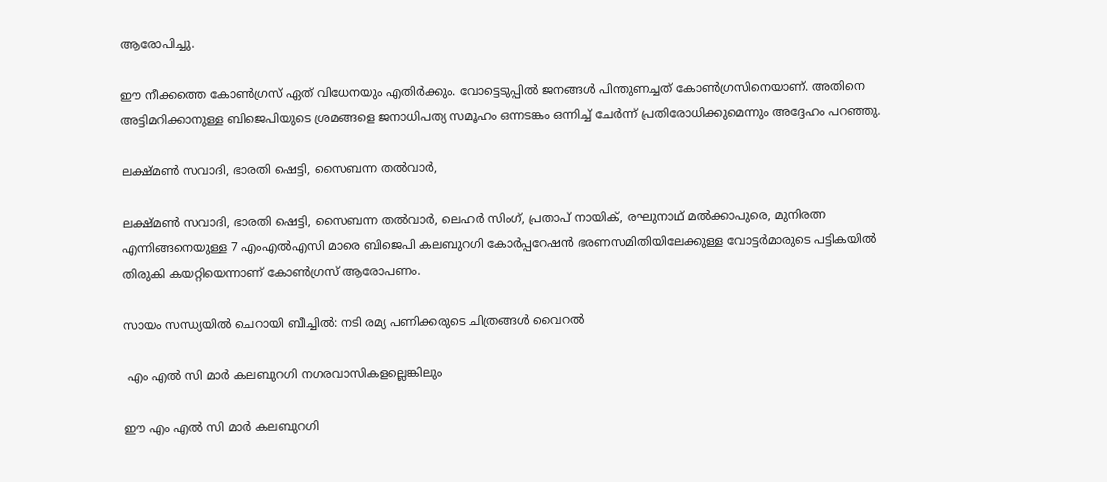ആരോപിച്ചു.

ഈ നീക്കത്തെ കോണ്‍ഗ്രസ് ഏത് വിധേനയും എതിര്‍ക്കും. വോട്ടെടുപ്പില്‍ ജനങ്ങള്‍ പിന്തുണച്ചത് കോണ്‍ഗ്രസിനെയാണ്. അതിനെ അട്ടിമറിക്കാനുള്ള ബിജെപിയുടെ ശ്രമങ്ങളെ ജനാധിപത്യ സമൂഹം ഒന്നടങ്കം ഒന്നിച്ച് ചേര്‍ന്ന് പ്രതിരോധിക്കുമെന്നും അദ്ദേഹം പറഞ്ഞു.

ലക്ഷ്മൺ സവാദി, ഭാരതി ഷെട്ടി, സൈബന്ന തൽവാർ,

ലക്ഷ്മൺ സവാദി, ഭാരതി ഷെട്ടി, സൈബന്ന തൽവാർ, ലെഹർ സിംഗ്, പ്രതാപ് നായിക്, രഘുനാഥ് മൽക്കാപുരെ, മുനിരത്ന എന്നിങ്ങനെയുള്ള 7 എംഎല്‍എസി മാരെ ബിജെപി കലബുറഗി കോര്‍പ്പറേഷന്‍ ഭരണസമിതിയിലേക്കുള്ള വോട്ടര്‍മാരുടെ പട്ടികയില്‍ തിരുകി കയറ്റിയെന്നാണ് കോണ്‍ഗ്രസ് ആരോപണം.

സായം സന്ധ്യയില്‍ ചെറായി ബീച്ചില്‍: നടി രമ്യ പണിക്കരുടെ ചിത്രങ്ങള്‍ വൈറല്‍

 എം എൽ സി മാർ കലബുറഗി നഗരവാസികളല്ലെങ്കിലും

ഈ എം എൽ സി മാർ കലബുറഗി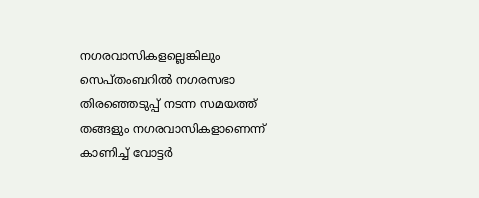നഗരവാസികളല്ലെങ്കിലും സെപ്തംബറിൽ നഗരസഭാ തിരഞ്ഞെടുപ്പ് നടന്ന സമയത്ത് തങ്ങളും നഗരവാസികളാണെന്ന് കാണിച്ച് വോട്ടർ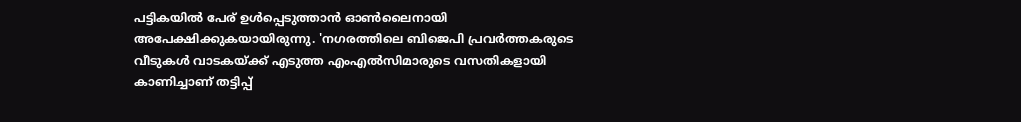പട്ടികയിൽ പേര് ഉൾപ്പെടുത്താൻ ഓൺലൈനായി അപേക്ഷിക്കുകയായിരുന്നു. 'നഗരത്തിലെ ബിജെപി പ്രവർത്തകരുടെ വീടുകൾ വാടകയ്ക്ക് എടുത്ത എംഎൽസിമാരുടെ വസതികളായി കാണിച്ചാണ് തട്ടിപ്പ്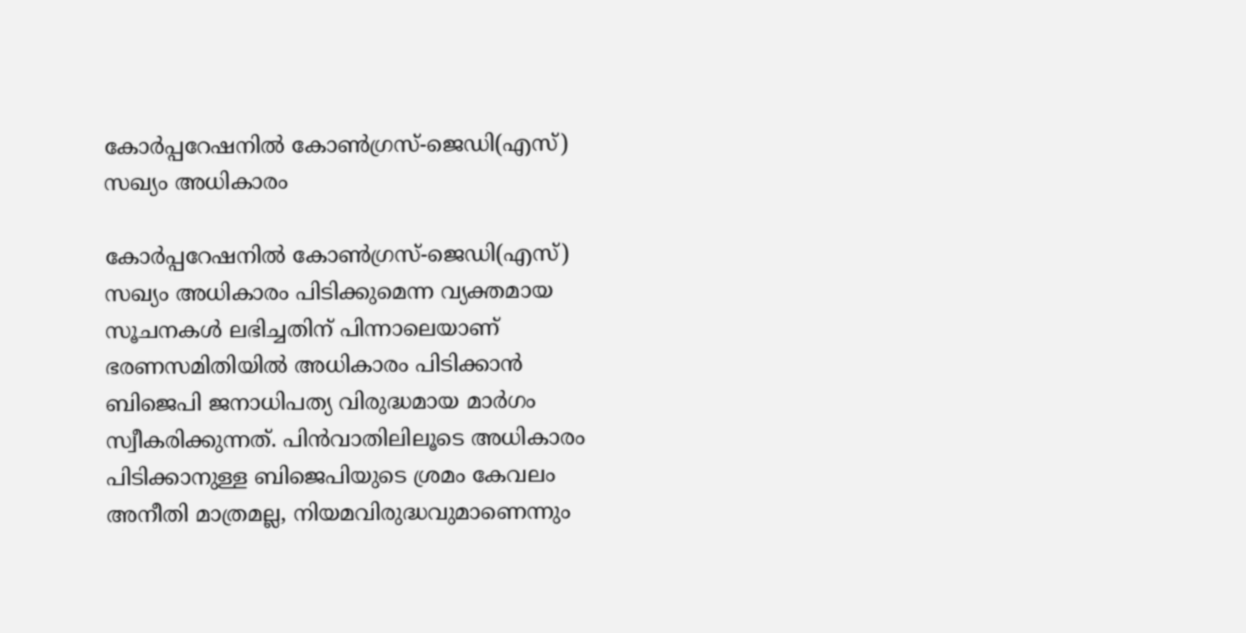കോർപ്പറേഷനിൽ കോൺഗ്രസ്-ജെഡി(എസ്) സഖ്യം അധികാരം

കോർപ്പറേഷനിൽ കോൺഗ്രസ്-ജെഡി(എസ്) സഖ്യം അധികാരം പിടിക്കുമെന്ന വ്യക്തമായ സൂചനകൾ ലഭിച്ചതിന് പിന്നാലെയാണ് ഭരണസമിതിയില്‍ അധികാരം പിടിക്കാൻ ബിജെപി ജനാധിപത്യ വിരുദ്ധമായ മാർഗം സ്വീകരിക്കുന്നത്. പിന്‍വാതിലിലൂടെ അധികാരം പിടിക്കാനുള്ള ബിജെപിയുടെ ശ്രമം കേവലം അനീതി മാത്രമല്ല, നിയമവിരുദ്ധവുമാണെന്നും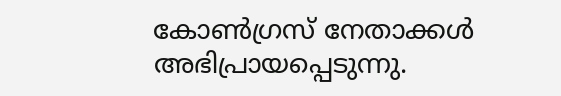കോണ്‍ഗ്രസ് നേതാക്കള്‍ അഭിപ്രായപ്പെടുന്നു.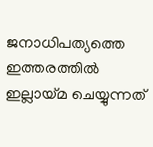ജനാധിപത്യത്തെ ഇത്തരത്തില്‍ ഇല്ലായ്മ ചെയ്യുന്നത്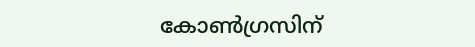കോണ്‍ഗ്രസിന്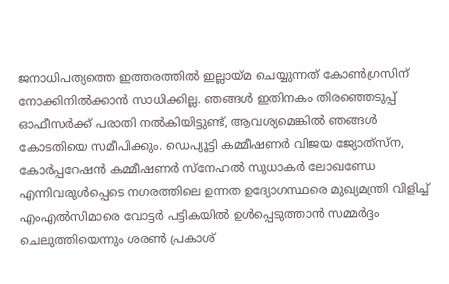ജനാധിപത്യത്തെ ഇത്തരത്തില്‍ ഇല്ലായ്മ ചെയ്യുന്നത് കോണ്‍ഗ്രസിന് നോക്കിനില്‍ക്കാന്‍ സാധിക്കില്ല. ഞങ്ങൾ ഇതിനകം തിരഞ്ഞെടുപ്പ് ഓഫീസർക്ക് പരാതി നൽകിയിട്ടുണ്ട്, ആവശ്യമെങ്കിൽ ഞങ്ങൾ കോടതിയെ സമീപിക്കും. ഡെപ്യൂട്ടി കമ്മീഷണർ വിജയ ജ്യോത്‌സ്‌ന, കോർപ്പറേഷൻ കമ്മീഷണർ സ്‌നേഹൽ സുധാകർ ലോഖണ്ഡേ എന്നിവരുൾപ്പെടെ നഗരത്തിലെ ഉന്നത ഉദ്യോഗസ്ഥരെ മുഖ്യമന്ത്രി വിളിച്ച് എംഎൽസിമാരെ വോട്ടർ പട്ടികയിൽ ഉൾപ്പെടുത്താൻ സമ്മർദ്ദം ചെലുത്തിയെന്നും ശരൺ പ്രകാശ്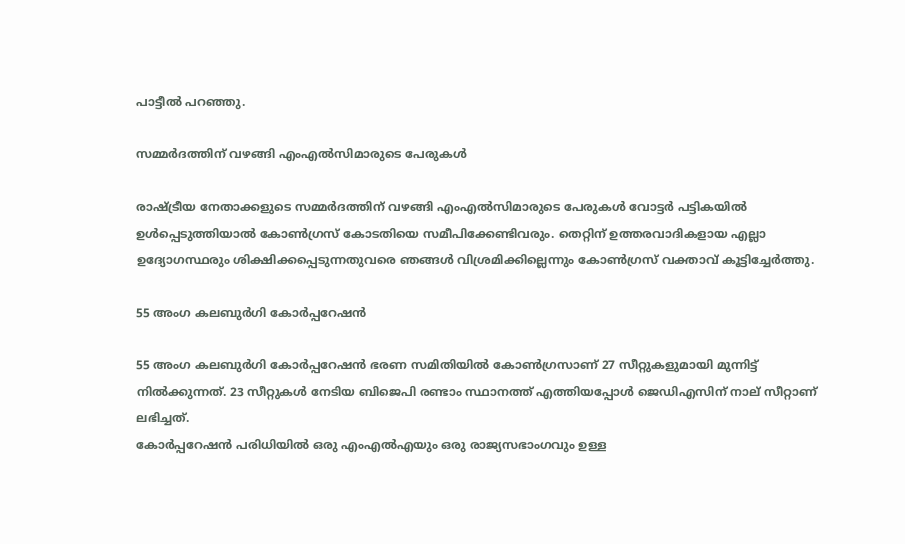പാട്ടീൽ പറഞ്ഞു.

സമ്മർദത്തിന് വഴങ്ങി എംഎൽസിമാരുടെ പേരുകൾ

രാഷ്ട്രീയ നേതാക്കളുടെ സമ്മർദത്തിന് വഴങ്ങി എംഎൽസിമാരുടെ പേരുകൾ വോട്ടർ പട്ടികയിൽ ഉൾപ്പെടുത്തിയാൽ കോൺഗ്രസ് കോടതിയെ സമീപിക്കേണ്ടിവരും. തെറ്റിന് ഉത്തരവാദികളായ എല്ലാ ഉദ്യോഗസ്ഥരും ശിക്ഷിക്കപ്പെടുന്നതുവരെ ഞങ്ങൾ വിശ്രമിക്കില്ലെന്നും കോണ്‍ഗ്രസ് വക്താവ് കൂട്ടിച്ചേര്‍ത്തു.

55 അംഗ കലബുര്‍ഗി കോര്‍പ്പറേഷന്‍

55 അംഗ കലബുര്‍ഗി കോര്‍പ്പറേഷന്‍ ഭരണ സമിതിയില്‍ കോൺഗ്രസാണ് 27 സീറ്റുകളുമായി മുന്നിട്ട് നില്‍ക്കുന്നത്. 23 സീറ്റുകൾ നേടിയ ബിജെപി രണ്ടാം സ്ഥാനത്ത് എത്തിയപ്പോള്‍ ജെഡിഎസിന് നാല് സീറ്റാണ് ലഭിച്ചത്.
കോര്‍പ്പറേഷന്‍ പരിധിയില്‍ ഒരു എം‌എൽ‌എയും ഒരു രാജ്യസഭാംഗവും ഉള്ള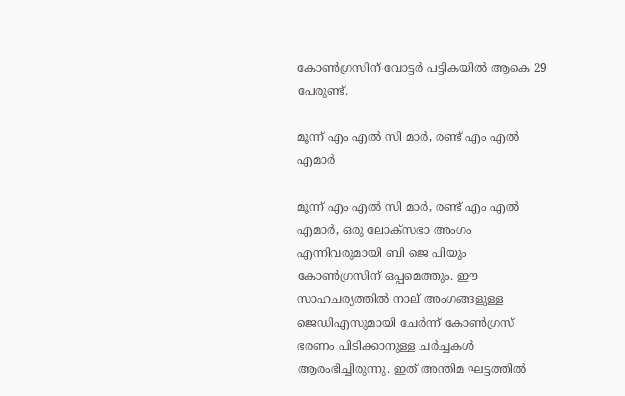കോൺഗ്രസിന് വോട്ടര്‍ പട്ടികയില്‍ ആകെ 29 പേരുണ്ട്.

മൂന്ന് എം എൽ സി മാർ, രണ്ട് എം എൽ എമാർ

മൂന്ന് എം എൽ സി മാർ, രണ്ട് എം എൽ എമാർ, ഒരു ലോക്‌സഭാ അംഗം എന്നിവരുമായി ബി ജെ പിയും കോൺഗ്രസിന് ഒപ്പമെത്തും. ഈ സാഹചര്യത്തില്‍ നാല് അംഗങ്ങളുള്ള ജെഡിഎസുമായി ചേര്‍ന്ന് കോണ്‍ഗ്രസ് ഭരണം പിടിക്കാനുള്ള ചര്‍ച്ചകള്‍ ആരംഭിച്ചിരുന്നു. ഇത് അന്തിമ ഘട്ടത്തില്‍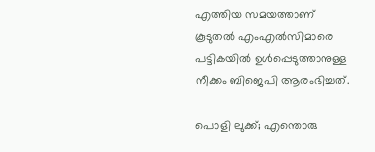എത്തിയ സമയത്താണ് കൂടുതല്‍ എംഎല്‍സിമാരെ പട്ടികയില്‍ ഉള്‍പ്പെടുത്താനുള്ള നീക്കം ബിജെപി ആരംഭിച്ചത്.

പൊളി ലുക്ക്; എന്തൊരു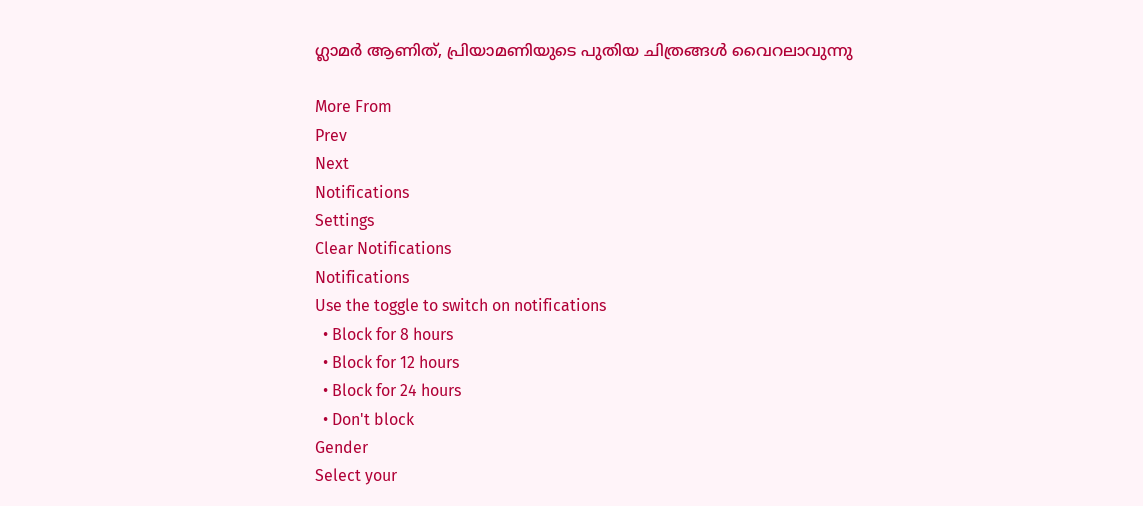ഗ്ലാമര്‍ ആണിത്, പ്രിയാമണിയുടെ പുതിയ ചിത്രങ്ങള്‍ വൈറലാവുന്നു

More From
Prev
Next
Notifications
Settings
Clear Notifications
Notifications
Use the toggle to switch on notifications
  • Block for 8 hours
  • Block for 12 hours
  • Block for 24 hours
  • Don't block
Gender
Select your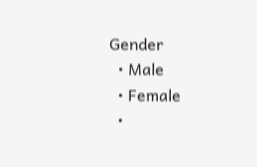Gender
  • Male
  • Female
  •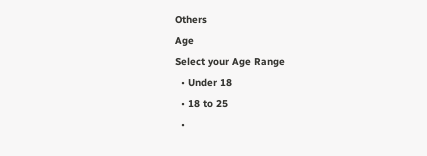Others
Age
Select your Age Range
  • Under 18
  • 18 to 25
  •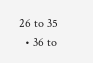26 to 35
  • 36 to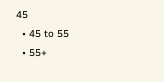45
  • 45 to 55
  • 55+